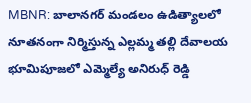MBNR: బాలానగర్ మండలం ఉడిత్యాలలో నూతనంగా నిర్మిస్తున్న ఎల్లమ్మ తల్లి దేవాలయ భూమిపూజలో ఎమ్మెల్యే అనిరుధ్ రెడ్డి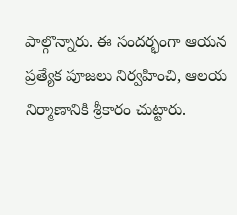పాల్గొన్నారు. ఈ సందర్భంగా ఆయన ప్రత్యేక పూజలు నిర్వహించి, ఆలయ నిర్మాణానికి శ్రీకారం చుట్టారు.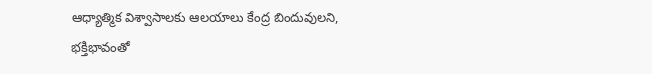ఆధ్యాత్మిక విశ్వాసాలకు ఆలయాలు కేంద్ర బిందువులని, భక్తిభావంతో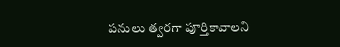పనులు త్వరగా పూర్తికావాలని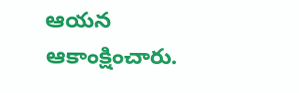ఆయన ఆకాంక్షించారు.